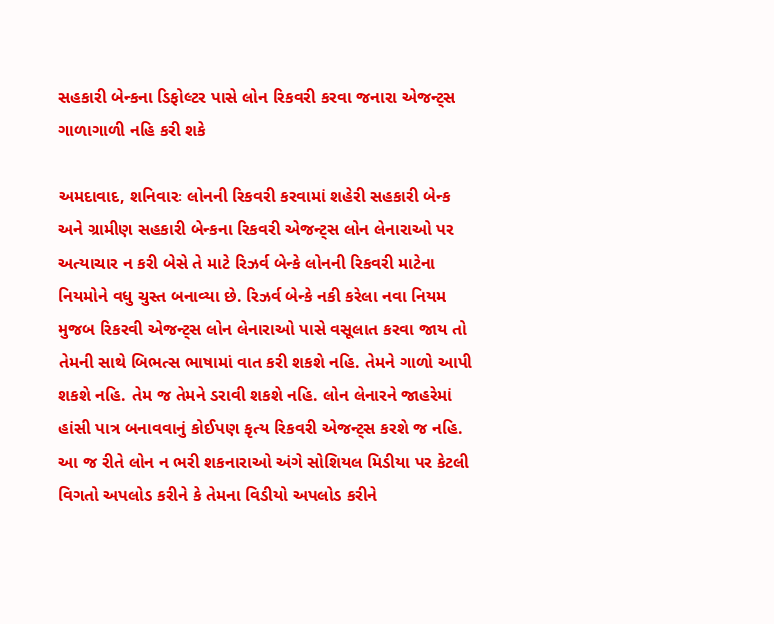સહકારી બેન્કના ડિફોલ્ટર પાસે લોન રિકવરી કરવા જનારા એજન્ટ્સ ગાળાગાળી નહિ કરી શકે

અમદાવાદ, શનિવારઃ લોનની રિકવરી કરવામાં શહેરી સહકારી બેન્ક અને ગ્રામીણ સહકારી બેન્કના રિકવરી એજન્ટ્સ લોન લેનારાઓ પર અત્યાચાર ન કરી બેસે તે માટે રિઝર્વ બેન્કે લોનની રિકવરી માટેના નિયમોને વધુ ચુસ્ત બનાવ્યા છે. રિઝર્વ બેન્કે નકી કરેલા નવા નિયમ મુજબ રિકરવી એજન્ટ્સ લોન લેનારાઓ પાસે વસૂલાત કરવા જાય તો તેમની સાથે બિભત્સ ભાષામાં વાત કરી શકશે નહિ. તેમને ગાળો આપી શકશે નહિ. તેમ જ તેમને ડરાવી શકશે નહિ. લોન લેનારને જાહરેમાં હાંસી પાત્ર બનાવવાનું કોઈપણ કૃત્ય રિકવરી એજન્ટ્સ કરશે જ નહિ.
આ જ રીતે લોન ન ભરી શકનારાઓ અંગે સોશિયલ મિડીયા પર કેટલી વિગતો અપલોડ કરીને કે તેમના વિડીયો અપલોડ કરીને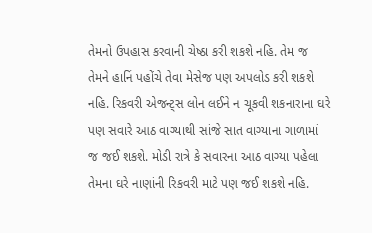તેમનો ઉપહાસ કરવાની ચેષ્ઠા કરી શકશે નહિ. તેમ જ તેમને હાનિં પહોંચે તેવા મેસેજ પણ અપલોડ કરી શકશે નહિ. રિકવરી એજન્ટ્સ લોન લઈને ન ચૂકવી શકનારાના ઘરે પણ સવારે આઠ વાગ્યાથી સાંજે સાત વાગ્યાના ગાળામાં જ જઈ શકશે. મોડી રાત્રે કે સવારના આઠ વાગ્યા પહેલા તેમના ઘરે નાણાંની રિકવરી માટે પણ જઈ શકશે નહિ.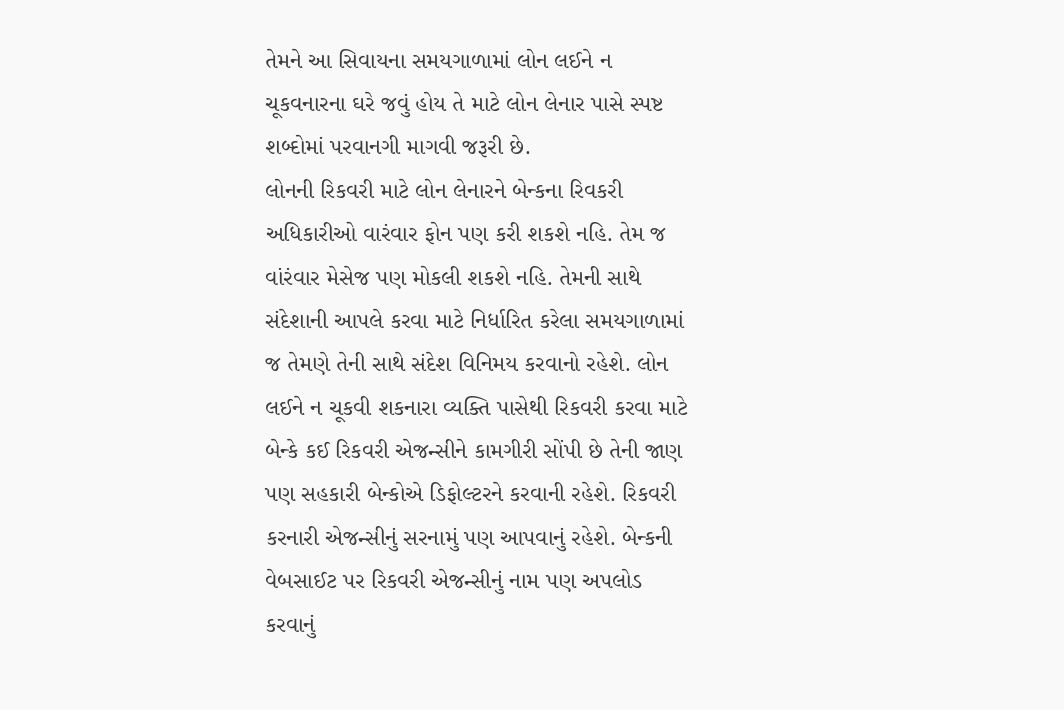તેમને આ સિવાયના સમયગાળામાં લોન લઈને ન ચૂકવનારના ઘરે જવું હોય તે માટે લોન લેનાર પાસે સ્પષ્ટ શબ્દોમાં પરવાનગી માગવી જરૂરી છે.
લોનની રિકવરી માટે લોન લેનારને બેન્કના રિવકરી અધિકારીઓ વારંવાર ફોન પણ કરી શકશે નહિ. તેમ જ વાંરંવાર મેસેજ પણ મોકલી શકશે નહિ. તેમની સાથે સંદેશાની આપલે કરવા માટે નિર્ધારિત કરેલા સમયગાળામાં જ તેમણે તેની સાથે સંદેશ વિનિમય કરવાનો રહેશે. લોન લઈને ન ચૂકવી શકનારા વ્યક્તિ પાસેથી રિકવરી કરવા માટે બેન્કે કઈ રિકવરી એજન્સીને કામગીરી સોંપી છે તેની જાણ પણ સહકારી બેન્કોએ ડિફોલ્ટરને કરવાની રહેશે. રિકવરી કરનારી એજન્સીનું સરનામું પણ આપવાનું રહેશે. બેન્કની વેબસાઈટ પર રિકવરી એજન્સીનું નામ પણ અપલોડ કરવાનું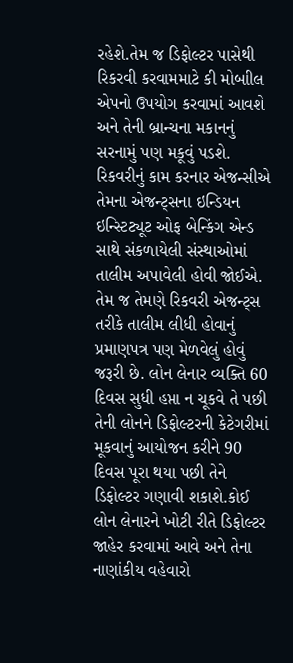રહેશે.તેમ જ ડિફોલ્ટર પાસેથી રિકરવી કરવામમાટે કી મોબાીલ એપનો ઉપયોગ કરવામાં આવશે અને તેની બ્રાન્ચના મકાનનું સરનામું પણ મકૂવું પડશે.
રિકવરીનું કામ કરનાર એજન્સીએ તેમના એજન્ટ્સના ઇન્ડિયન ઇન્સ્ટિટ્યૂટ ઓફ બેન્કિંગ એન્ડ સાથે સંકળાયેલી સંસ્થાઓમાં તાલીમ અપાવેલી હોવી જોઈએ. તેમ જ તેમણે રિકવરી એજન્ટ્સ તરીકે તાલીમ લીધી હોવાનું પ્રમાણપત્ર પણ મેળવેલું હોવું જરૂરી છે. લોન લેનાર વ્યક્તિ 60 દિવસ સુધી હપ્તા ન ચૂકવે તે પછી તેની લોનને ડિફોલ્ટરની કેટેગરીમાં મૂકવાનું આયોજન કરીને 90 દિવસ પૂરા થયા પછી તેને ડિફોલ્ટર ગણાવી શકાશે.કોઈ લોન લેનારને ખોટી રીતે ડિફોલ્ટર જાહેર કરવામાં આવે અને તેના નાણાંકીય વહેવારો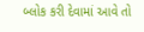બ્લોક કરી દેવામાં આવે તો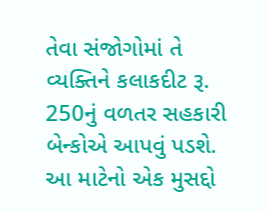તેવા સંજોગોમાં તે વ્યક્તિને કલાકદીટ રૂ. 250નું વળતર સહકારી બેન્કોએ આપવું પડશે.
આ માટેનો એક મુસદ્દો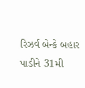રિઝર્વ બેન્કે બહાર પાડીને 31મી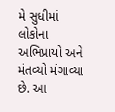મે સુધીમાં લોકોના અભિપ્રાયો અને મંતવ્યો મંગાવ્યા છે. આ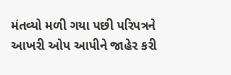મંતવ્યો મળી ગયા પછી પરિપત્રને આખરી ઓપ આપીને જાહેર કરી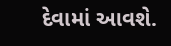દેવામાં આવશે.